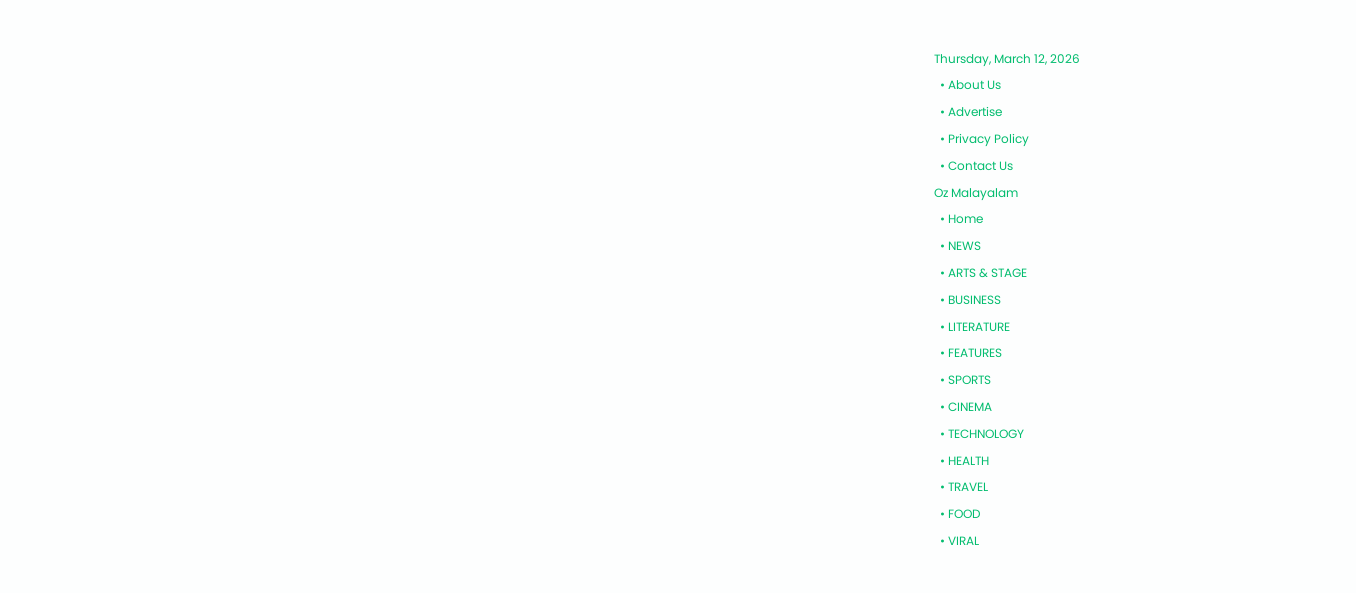Thursday, March 12, 2026
  • About Us
  • Advertise
  • Privacy Policy
  • Contact Us
Oz Malayalam
  • Home
  • NEWS
  • ARTS & STAGE
  • BUSINESS
  • LITERATURE
  • FEATURES
  • SPORTS
  • CINEMA
  • TECHNOLOGY
  • HEALTH
  • TRAVEL
  • FOOD
  • VIRAL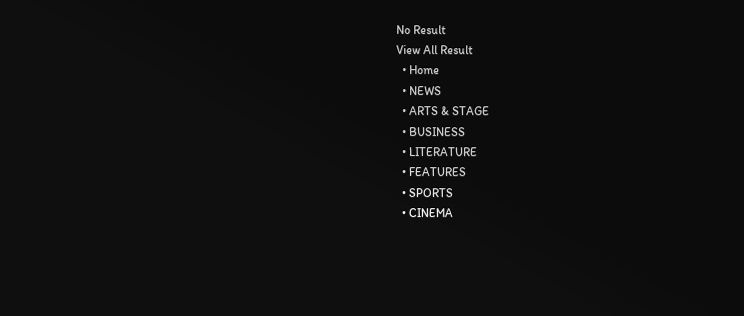No Result
View All Result
  • Home
  • NEWS
  • ARTS & STAGE
  • BUSINESS
  • LITERATURE
  • FEATURES
  • SPORTS
  • CINEMA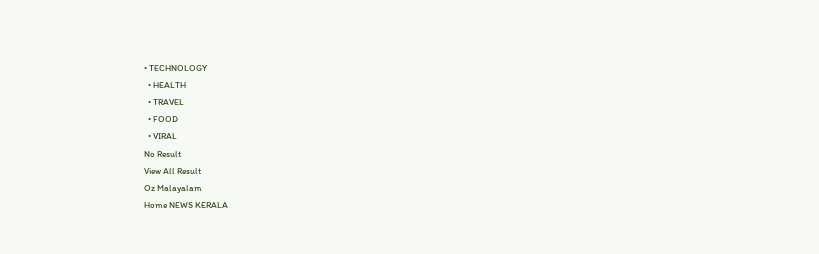• TECHNOLOGY
  • HEALTH
  • TRAVEL
  • FOOD
  • VIRAL
No Result
View All Result
Oz Malayalam
Home NEWS KERALA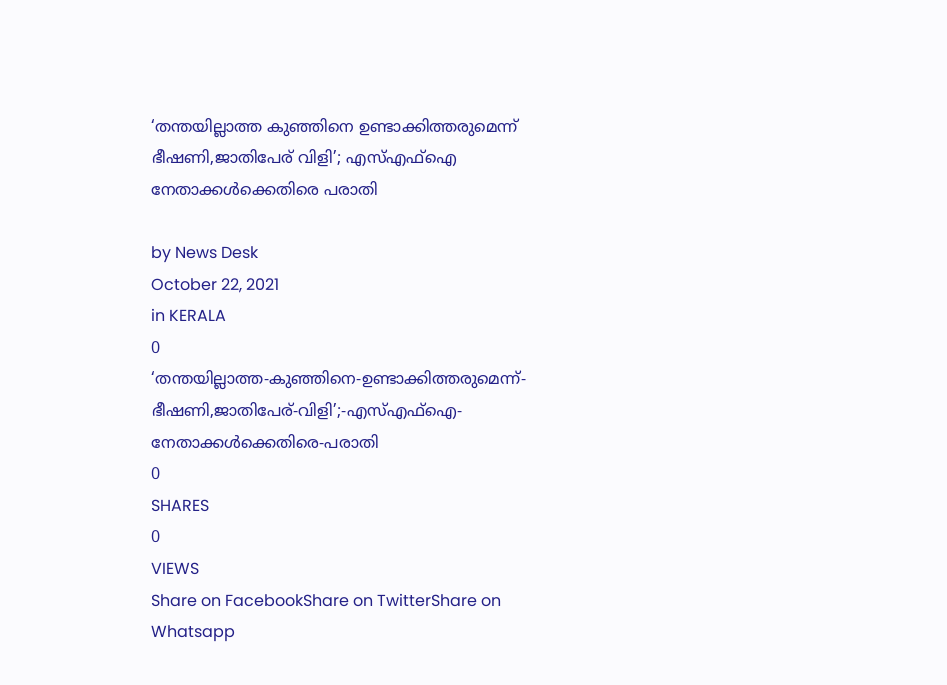‘തന്തയില്ലാത്ത കുഞ്ഞിനെ ഉണ്ടാക്കിത്തരുമെന്ന് ഭീഷണി,ജാതിപേര് വിളി’; എസ്എഫ്‌ഐ നേതാക്കള്‍ക്കെതിരെ പരാതി

by News Desk
October 22, 2021
in KERALA
0
‘തന്തയില്ലാത്ത-കുഞ്ഞിനെ-ഉണ്ടാക്കിത്തരുമെന്ന്-ഭീഷണി,ജാതിപേര്-വിളി’;-എസ്എഫ്‌ഐ-നേതാക്കള്‍ക്കെതിരെ-പരാതി
0
SHARES
0
VIEWS
Share on FacebookShare on TwitterShare on Whatsapp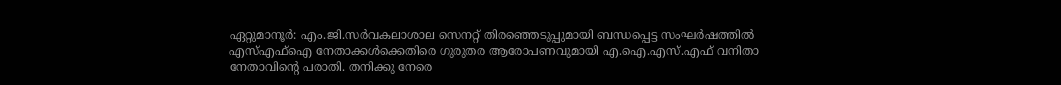ഏറ്റുമാനൂർ: എം.ജി.സർവകലാശാല സെനറ്റ് തിരഞ്ഞെടുപ്പുമായി ബന്ധപ്പെട്ട സംഘർഷത്തിൽ എസ്എഫ്ഐ നേതാക്കൾക്കെതിരെ ഗുരുതര ആരോപണവുമായി എ.ഐ.എസ്.എഫ് വനിതാ നേതാവിന്റെ പരാതി. തനിക്കു നേരെ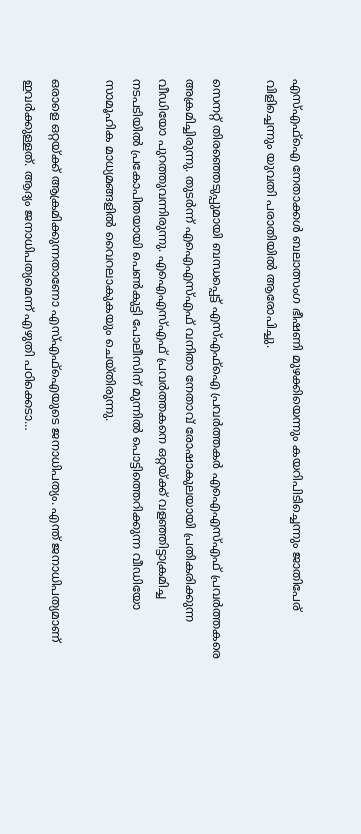എസ്എഫ്ഐ നേതാക്കൾ ബലാത്സംഗ ഭീഷണി മുഴക്കിയെന്നും കയറിപിടിച്ചെന്നും ജാതിപേര് വിളിച്ചെന്നും യുവതി പരാതിയിൽ ആരോപിച്ചു.

സെനറ്റ് തിരഞ്ഞെടുപ്പുമായി ബന്ധപ്പെട്ട് എസ്എഫ്ഐ പ്രവർത്തകർ എഐഎസ്എഫ് പ്രവർത്തകരെ അക്രമിച്ചിരുന്നു. തുടർന്ന് എഐഎസ്എഫ് വനിതാ നേതാവ് രോഷാകുലയായി പ്രതികരിക്കുന്ന വീഡിയോ പുറത്തുവന്നിരുന്നു. എഐഎസ്എഫ് പ്രവർത്തകനെ ഒറ്റയ്ക്ക് വളഞ്ഞിട്ടാക്രമിച്ച നടപടിയിൽ പ്രകോപിതയായി പെൺകുട്ടി പോലീസിന് മുന്നിൽ പൊട്ടിത്തെറിക്കുന്ന വീഡിയോ സാമൂഹിക മാധ്യമങ്ങളിൽ വൈറലാകുകയും ചെയ്തിരുന്നു.

ഒരാളെ ഒറ്റയ്ക്ക് ആക്രമിക്കുന്നതാണോ എസ്എഫ്ഐയുടെ ജനാധിപത്യം. എന്ത് ജനാധിപത്യമാണ് ഇവർക്കുള്ളത്. ആദ്യം ജനാധിപത്യമെന്ന് എഴുതി പഠിക്കെടാ…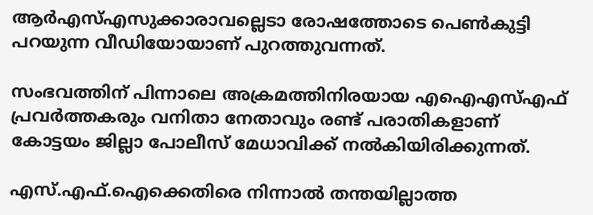ആർഎസ്എസുക്കാരാവല്ലെടാ രോഷത്തോടെ പെൺകുട്ടി പറയുന്ന വീഡിയോയാണ് പുറത്തുവന്നത്.

സംഭവത്തിന് പിന്നാലെ അക്രമത്തിനിരയായ എഐഎസ്എഫ് പ്രവർത്തകരും വനിതാ നേതാവും രണ്ട് പരാതികളാണ് കോട്ടയം ജില്ലാ പോലീസ് മേധാവിക്ക് നൽകിയിരിക്കുന്നത്.

എസ്.എഫ്.ഐക്കെതിരെ നിന്നാൽ തന്തയില്ലാത്ത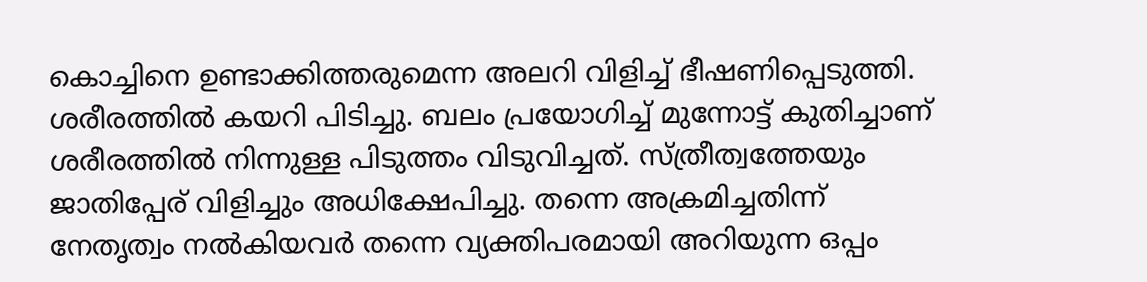കൊച്ചിനെ ഉണ്ടാക്കിത്തരുമെന്ന അലറി വിളിച്ച് ഭീഷണിപ്പെടുത്തി. ശരീരത്തിൽ കയറി പിടിച്ചു. ബലം പ്രയോഗിച്ച് മുന്നോട്ട് കുതിച്ചാണ് ശരീരത്തിൽ നിന്നുള്ള പിടുത്തം വിടുവിച്ചത്. സ്ത്രീത്വത്തേയും ജാതിപ്പേര് വിളിച്ചും അധിക്ഷേപിച്ചു. തന്നെ അക്രമിച്ചതിന്ന് നേതൃത്വം നൽകിയവർ തന്നെ വ്യക്തിപരമായി അറിയുന്ന ഒപ്പം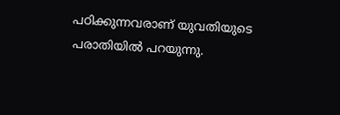പഠിക്കുന്നവരാണ് യുവതിയുടെ പരാതിയിൽ പറയുന്നു.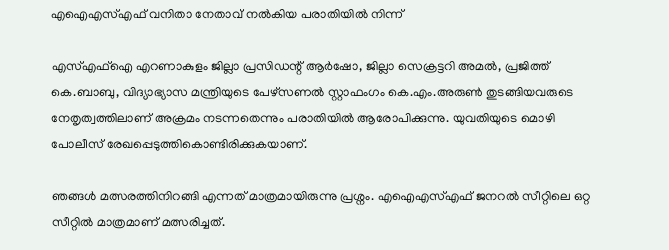എഐഎസ്എഫ് വനിതാ നേതാവ് നൽകിയ പരാതിയിൽ നിന്ന്

എസ്എഫ്ഐ എറണാകുളം ജില്ലാ പ്രസിഡന്റ് ആർഷോ, ജില്ലാ സെക്രട്ടറി അമൽ, പ്രജിത്ത് കെ.ബാബു, വിദ്യാഭ്യാസ മന്ത്രിയുടെ പേഴ്സണൽ സ്റ്റാഫംഗം കെ.എം.അരുൺ തുടങ്ങിയവരുടെ നേതൃത്വത്തിലാണ് അക്രമം നടന്നതെന്നും പരാതിയിൽ ആരോപിക്കുന്നു. യുവതിയുടെ മൊഴി പോലീസ് രേഖപ്പെടുത്തികൊണ്ടിരിക്കുകയാണ്.

ഞങ്ങൾ മത്സരത്തിനിറങ്ങി എന്നത് മാത്രമായിരുന്നു പ്രശ്നം. എഐഎസ്എഫ് ജനറൽ സീറ്റിലെ ഒറ്റ സീറ്റിൽ മാത്രമാണ് മത്സരിച്ചത്.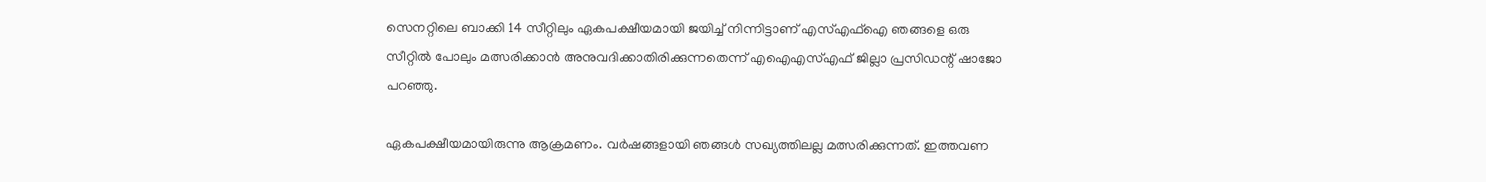സെനറ്റിലെ ബാക്കി 14 സീറ്റിലും ഏകപക്ഷീയമായി ജയിച്ച് നിന്നിട്ടാണ് എസ്എഫ്ഐ ഞങ്ങളെ ഒരു സീറ്റിൽ പോലും മത്സരിക്കാൻ അനുവദിക്കാതിരിക്കുന്നതെന്ന് എഐഎസ്എഫ് ജില്ലാ പ്രസിഡന്റ് ഷാജോ പറഞ്ഞു.

ഏകപക്ഷീയമായിരുന്നു ആക്രമണം. വർഷങ്ങളായി ഞങ്ങൾ സഖ്യത്തിലല്ല മത്സരിക്കുന്നത്. ഇത്തവണ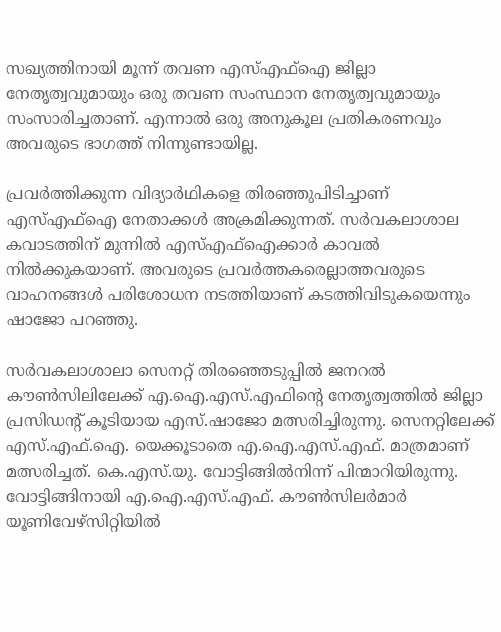സഖ്യത്തിനായി മൂന്ന് തവണ എസ്എഫ്ഐ ജില്ലാ നേതൃത്വവുമായും ഒരു തവണ സംസ്ഥാന നേതൃത്വവുമായും സംസാരിച്ചതാണ്. എന്നാൽ ഒരു അനുകൂല പ്രതികരണവും അവരുടെ ഭാഗത്ത് നിന്നുണ്ടായില്ല.

പ്രവർത്തിക്കുന്ന വിദ്യാർഥികളെ തിരഞ്ഞുപിടിച്ചാണ് എസ്എഫ്ഐ നേതാക്കൾ അക്രമിക്കുന്നത്. സർവകലാശാല കവാടത്തിന് മുന്നിൽ എസ്എഫ്ഐക്കാർ കാവൽ നിൽക്കുകയാണ്. അവരുടെ പ്രവർത്തകരെല്ലാത്തവരുടെ വാഹനങ്ങൾ പരിശോധന നടത്തിയാണ് കടത്തിവിടുകയെന്നും ഷാജോ പറഞ്ഞു.

സർവകലാശാലാ സെനറ്റ് തിരഞ്ഞെടുപ്പിൽ ജനറൽ കൗൺസിലിലേക്ക് എ.ഐ.എസ്.എഫിന്റെ നേതൃത്വത്തിൽ ജില്ലാ പ്രസിഡന്റ് കൂടിയായ എസ്.ഷാജോ മത്സരിച്ചിരുന്നു. സെനറ്റിലേക്ക് എസ്.എഫ്.ഐ. യെക്കൂടാതെ എ.ഐ.എസ്.എഫ്. മാത്രമാണ് മത്സരിച്ചത്. കെ.എസ്.യു. വോട്ടിങ്ങിൽനിന്ന് പിന്മാറിയിരുന്നു. വോട്ടിങ്ങിനായി എ.ഐ.എസ്.എഫ്. കൗൺസിലർമാർ യൂണിവേഴ്സിറ്റിയിൽ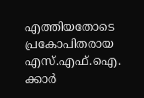എത്തിയതോടെ പ്രകോപിതരായ എസ്.എഫ്.ഐ. ക്കാർ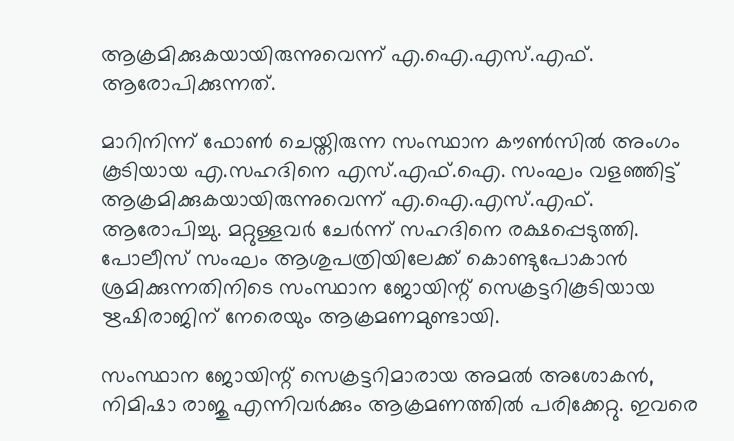ആക്രമിക്കുകയായിരുന്നുവെന്ന് എ.ഐ.എസ്.എഫ്. ആരോപിക്കുന്നത്.

മാറിനിന്ന് ഫോൺ ചെയ്തിരുന്ന സംസ്ഥാന കൗൺസിൽ അംഗം കൂടിയായ എ.സഹദിനെ എസ്.എഫ്.ഐ. സംഘം വളഞ്ഞിട്ട് ആക്രമിക്കുകയായിരുന്നുവെന്ന് എ.ഐ.എസ്.എഫ്. ആരോപിച്ചു. മറ്റുള്ളവർ ചേർന്ന് സഹദിനെ രക്ഷപ്പെടുത്തി. പോലീസ് സംഘം ആശുപത്രിയിലേക്ക് കൊണ്ടുപോകാൻ ശ്രമിക്കുന്നതിനിടെ സംസ്ഥാന ജോയിന്റ് സെക്രട്ടറികൂടിയായ ഋഷിരാജിന് നേരെയും ആക്രമണമുണ്ടായി.

സംസ്ഥാന ജോയിന്റ് സെക്രട്ടറിമാരായ അമൽ അശോകൻ, നിമിഷാ രാജു എന്നിവർക്കും ആക്രമണത്തിൽ പരിക്കേറ്റു. ഇവരെ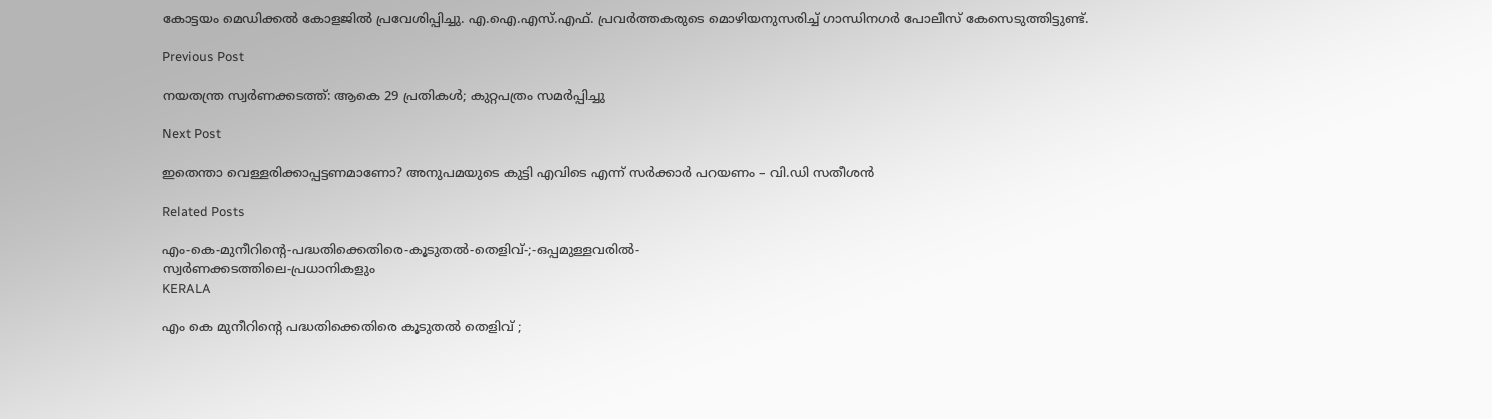കോട്ടയം മെഡിക്കൽ കോളജിൽ പ്രവേശിപ്പിച്ചു. എ.ഐ.എസ്.എഫ്. പ്രവർത്തകരുടെ മൊഴിയനുസരിച്ച് ഗാന്ധിനഗർ പോലീസ് കേസെടുത്തിട്ടുണ്ട്.

Previous Post

നയതന്ത്ര സ്വര്‍ണക്കടത്ത്: ആകെ 29 പ്രതികള്‍; കുറ്റപത്രം സമര്‍പ്പിച്ചു

Next Post

ഇതെന്താ വെള്ളരിക്കാപ്പട്ടണമാണോ? അനുപമയുടെ കുട്ടി എവിടെ എന്ന് സർക്കാർ പറയണം – വി.ഡി സതീശൻ

Related Posts

എം-കെ-മുനീറിന്റെ-പദ്ധതിക്കെതിരെ-കൂടുതൽ-തെളിവ്‌-;-ഒപ്പമുള്ളവരിൽ-
സ്വർണക്കടത്തിലെ-പ്രധാനികളും
KERALA

എം കെ മുനീറിന്റെ പദ്ധതിക്കെതിരെ കൂടുതൽ തെളിവ്‌ ;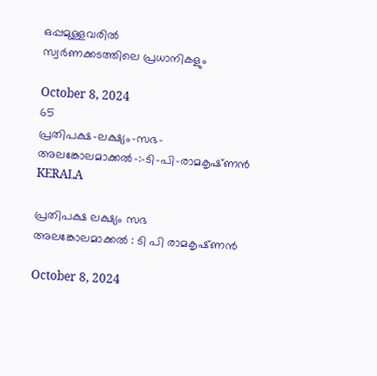ഒപ്പമുള്ളവരിൽ
സ്വർണക്കടത്തിലെ പ്രധാനികളും

October 8, 2024
65
പ്രതിപക്ഷ-ലക്ഷ്യം-സഭ-
അലങ്കോലമാക്കൽ-:-ടി-പി-രാമകൃഷ്‌ണൻ
KERALA

പ്രതിപക്ഷ ലക്ഷ്യം സഭ
അലങ്കോലമാക്കൽ : ടി പി രാമകൃഷ്‌ണൻ

October 8, 2024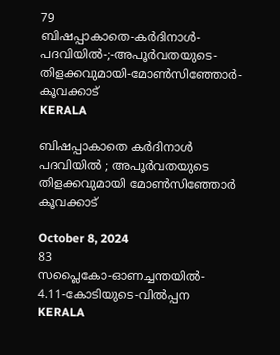79
ബിഷപ്പാകാതെ-കർദിനാൾ-പദവിയിൽ-;-അപൂർവതയുടെ-തിളക്കവുമായി-മോൺസിഞ്ഞോർ-കൂവക്കാട്‌
KERALA

ബിഷപ്പാകാതെ കർദിനാൾ പദവിയിൽ ; അപൂർവതയുടെ തിളക്കവുമായി മോൺസിഞ്ഞോർ കൂവക്കാട്‌

October 8, 2024
83
സപ്ലൈകോ-ഓണച്ചന്തയിൽ-
4.11-കോടിയുടെ-വിൽപ്പന
KERALA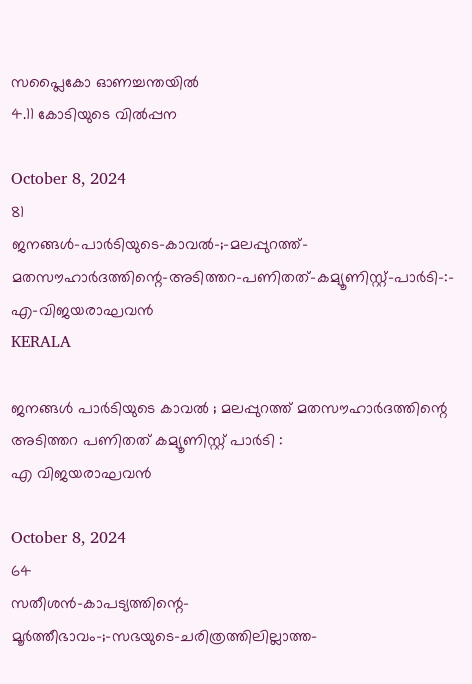സപ്ലൈകോ ഓണച്ചന്തയിൽ
4.11 കോടിയുടെ വിൽപ്പന

October 8, 2024
81
ജനങ്ങൾ-പാർടിയുടെ-കാവൽ-;-മലപ്പുറത്ത്-മതസൗഹാർദത്തിന്റെ-അടിത്തറ-പണിതത്-കമ്യൂണിസ്റ്റ്-പാർടി-:-
എ-വിജയരാഘവൻ
KERALA

ജനങ്ങൾ പാർടിയുടെ കാവൽ ; മലപ്പുറത്ത് മതസൗഹാർദത്തിന്റെ അടിത്തറ പണിതത് കമ്യൂണിസ്റ്റ് പാർടി :
എ വിജയരാഘവൻ

October 8, 2024
64
സതീശൻ-കാപട്യത്തിന്റെ-
മൂർത്തീഭാവം-;-സഭയുടെ-ചരിത്രത്തിലില്ലാത്ത-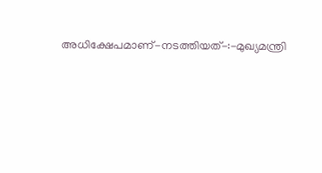അധിക്ഷേപമാണ്‌-നടത്തിയത്‌-:-മുഖ്യമന്ത്രി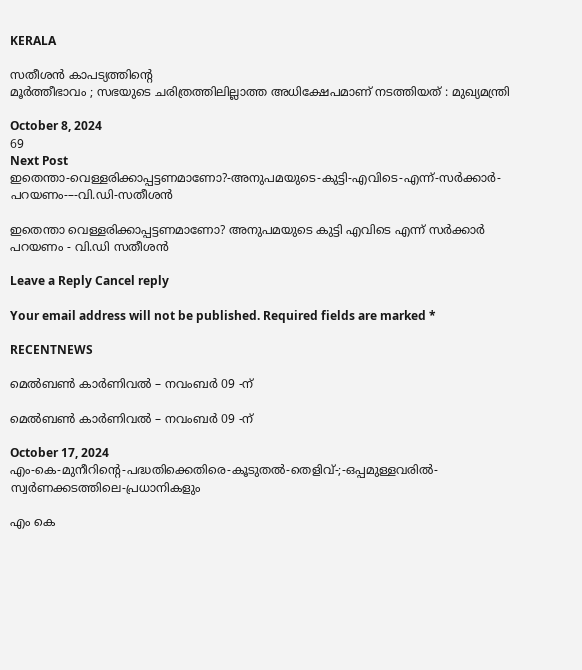KERALA

സതീശൻ കാപട്യത്തിന്റെ
മൂർത്തീഭാവം ; സഭയുടെ ചരിത്രത്തിലില്ലാത്ത അധിക്ഷേപമാണ്‌ നടത്തിയത്‌ : മുഖ്യമന്ത്രി

October 8, 2024
69
Next Post
ഇതെന്താ-വെള്ളരിക്കാപ്പട്ടണമാണോ?-അനുപമയുടെ-കുട്ടി-എവിടെ-എന്ന്-സർക്കാർ-പറയണം-–-വി.ഡി-സതീശൻ

ഇതെന്താ വെള്ളരിക്കാപ്പട്ടണമാണോ? അനുപമയുടെ കുട്ടി എവിടെ എന്ന് സർക്കാർ പറയണം - വി.ഡി സതീശൻ

Leave a Reply Cancel reply

Your email address will not be published. Required fields are marked *

RECENTNEWS

മെൽബൺ കാർണിവൽ – നവംബർ 09 -ന്

മെൽബൺ കാർണിവൽ – നവംബർ 09 -ന്

October 17, 2024
എം-കെ-മുനീറിന്റെ-പദ്ധതിക്കെതിരെ-കൂടുതൽ-തെളിവ്‌-;-ഒപ്പമുള്ളവരിൽ-
സ്വർണക്കടത്തിലെ-പ്രധാനികളും

എം കെ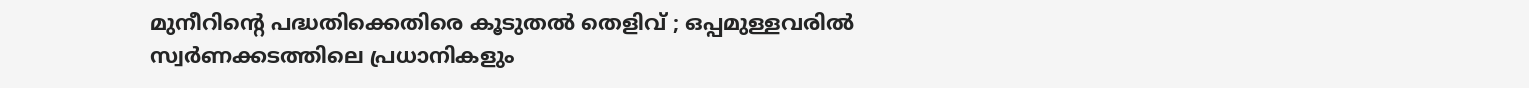മുനീറിന്റെ പദ്ധതിക്കെതിരെ കൂടുതൽ തെളിവ്‌ ; ഒപ്പമുള്ളവരിൽ
സ്വർണക്കടത്തിലെ പ്രധാനികളും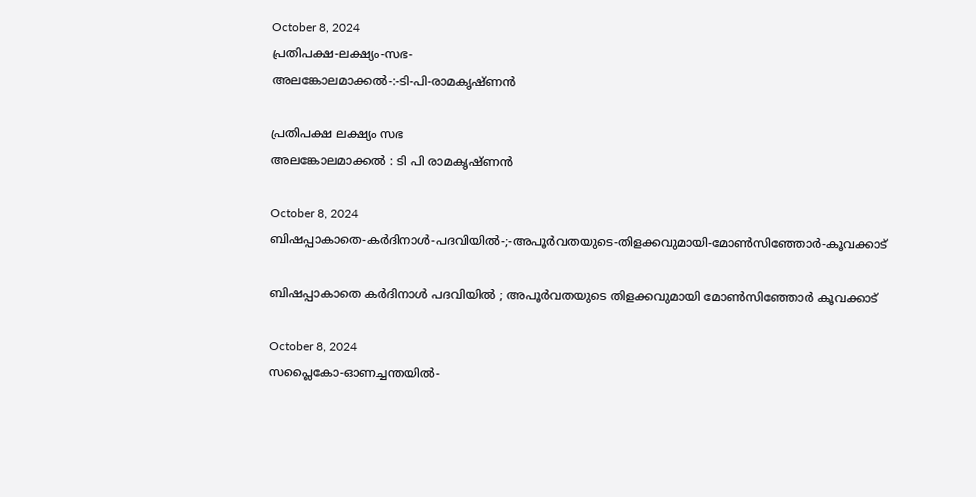October 8, 2024
പ്രതിപക്ഷ-ലക്ഷ്യം-സഭ-
അലങ്കോലമാക്കൽ-:-ടി-പി-രാമകൃഷ്‌ണൻ

പ്രതിപക്ഷ ലക്ഷ്യം സഭ
അലങ്കോലമാക്കൽ : ടി പി രാമകൃഷ്‌ണൻ

October 8, 2024
ബിഷപ്പാകാതെ-കർദിനാൾ-പദവിയിൽ-;-അപൂർവതയുടെ-തിളക്കവുമായി-മോൺസിഞ്ഞോർ-കൂവക്കാട്‌

ബിഷപ്പാകാതെ കർദിനാൾ പദവിയിൽ ; അപൂർവതയുടെ തിളക്കവുമായി മോൺസിഞ്ഞോർ കൂവക്കാട്‌

October 8, 2024
സപ്ലൈകോ-ഓണച്ചന്തയിൽ-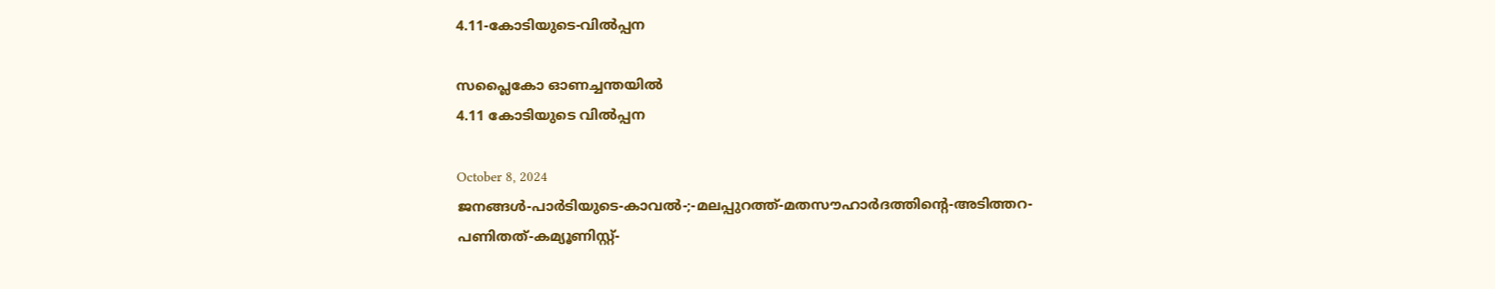4.11-കോടിയുടെ-വിൽപ്പന

സപ്ലൈകോ ഓണച്ചന്തയിൽ
4.11 കോടിയുടെ വിൽപ്പന

October 8, 2024
ജനങ്ങൾ-പാർടിയുടെ-കാവൽ-;-മലപ്പുറത്ത്-മതസൗഹാർദത്തിന്റെ-അടിത്തറ-പണിതത്-കമ്യൂണിസ്റ്റ്-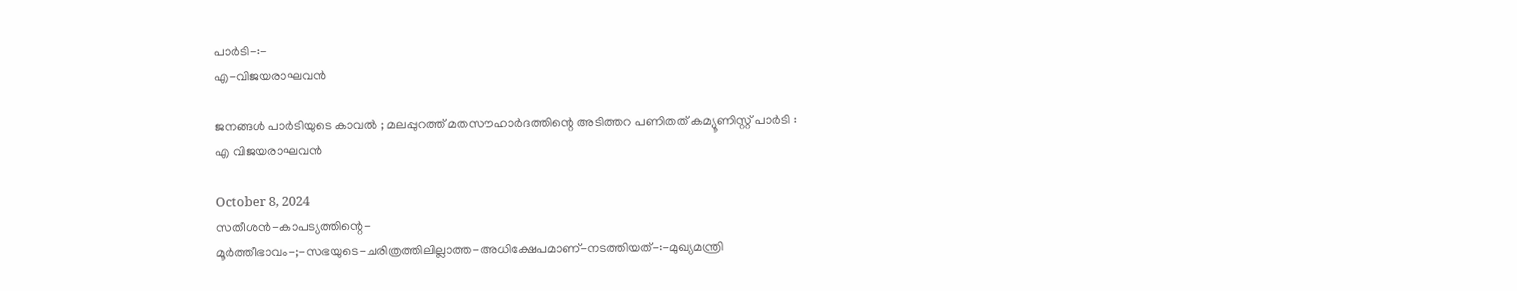പാർടി-:-
എ-വിജയരാഘവൻ

ജനങ്ങൾ പാർടിയുടെ കാവൽ ; മലപ്പുറത്ത് മതസൗഹാർദത്തിന്റെ അടിത്തറ പണിതത് കമ്യൂണിസ്റ്റ് പാർടി :
എ വിജയരാഘവൻ

October 8, 2024
സതീശൻ-കാപട്യത്തിന്റെ-
മൂർത്തീഭാവം-;-സഭയുടെ-ചരിത്രത്തിലില്ലാത്ത-അധിക്ഷേപമാണ്‌-നടത്തിയത്‌-:-മുഖ്യമന്ത്രി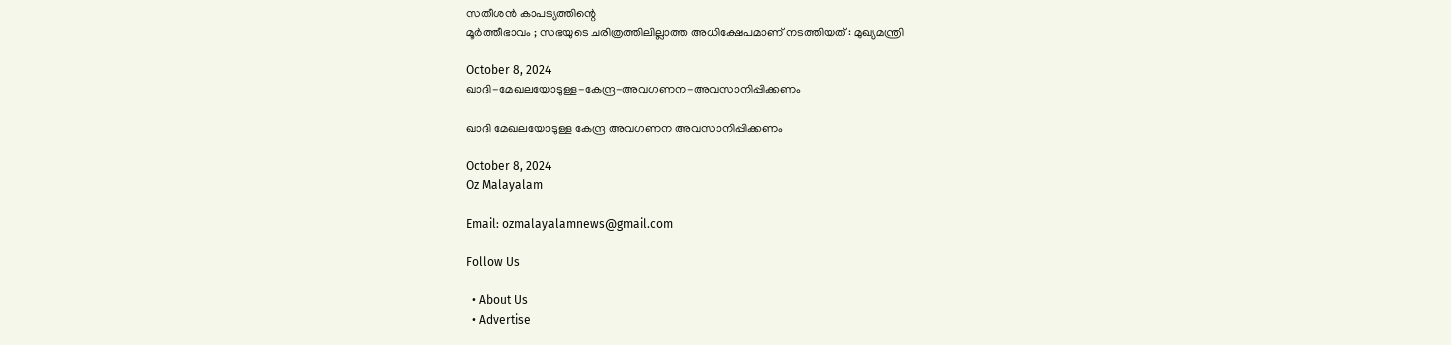സതീശൻ കാപട്യത്തിന്റെ
മൂർത്തീഭാവം ; സഭയുടെ ചരിത്രത്തിലില്ലാത്ത അധിക്ഷേപമാണ്‌ നടത്തിയത്‌ : മുഖ്യമന്ത്രി

October 8, 2024
ഖാദി-മേഖലയോടുള്ള-കേന്ദ്ര-അവഗണന-അവസാനിപ്പിക്കണം

ഖാദി മേഖലയോടുള്ള കേന്ദ്ര അവഗണന അവസാനിപ്പിക്കണം

October 8, 2024
Oz Malayalam

Email: ozmalayalamnews@gmail.com

Follow Us

  • About Us
  • Advertise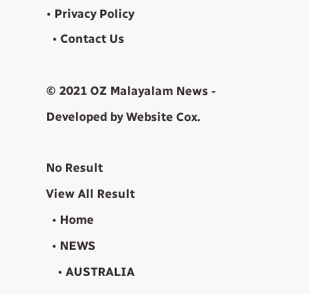• Privacy Policy
  • Contact Us

© 2021 OZ Malayalam News - Developed by Website Cox.

No Result
View All Result
  • Home
  • NEWS
    • AUSTRALIA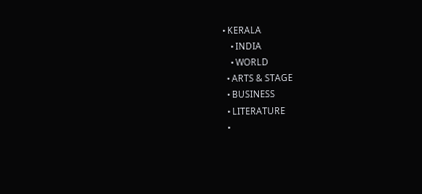• KERALA
    • INDIA
    • WORLD
  • ARTS & STAGE
  • BUSINESS
  • LITERATURE
  •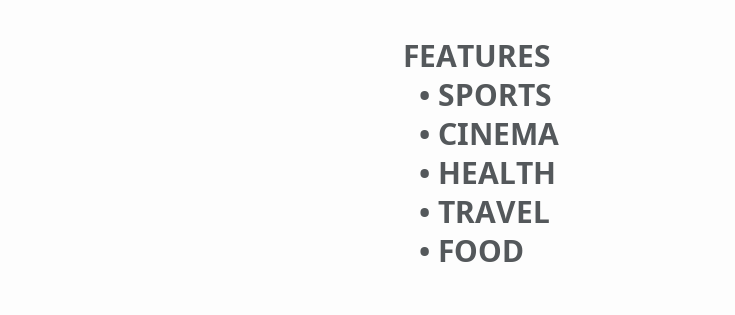FEATURES
  • SPORTS
  • CINEMA
  • HEALTH
  • TRAVEL
  • FOOD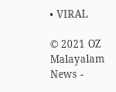• VIRAL

© 2021 OZ Malayalam News -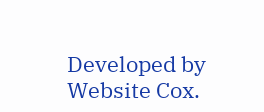Developed by Website Cox.